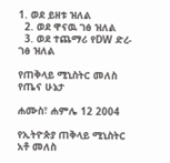1. ወደ ይዘቱ ዝለል
  2. ወደ ዋናዉ ገፅ ዝለል
  3. ወደ ተጨማሪ የDW ድረ-ገፅ ዝለል

የጠቅላይ ሚኒስትር መለስ የጤና ሁኔታ

ሐሙስ፣ ሐምሌ 12 2004

የኢትዮጵያ ጠቅላይ ሚኒስትር አቶ መለስ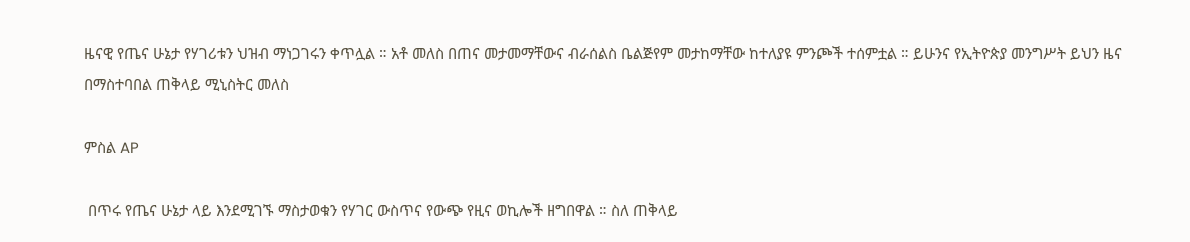ዜናዊ የጤና ሁኔታ የሃገሪቱን ህዝብ ማነጋገሩን ቀጥሏል ። አቶ መለስ በጠና መታመማቸውና ብራሰልስ ቤልጅየም መታከማቸው ከተለያዩ ምንጮች ተሰምቷል ። ይሁንና የኢትዮጵያ መንግሥት ይህን ዜና በማስተባበል ጠቅላይ ሚኒስትር መለስ

ምስል AP

 በጥሩ የጤና ሁኔታ ላይ እንደሚገኙ ማስታወቁን የሃገር ውስጥና የውጭ የዚና ወኪሎች ዘግበዋል ። ስለ ጠቅላይ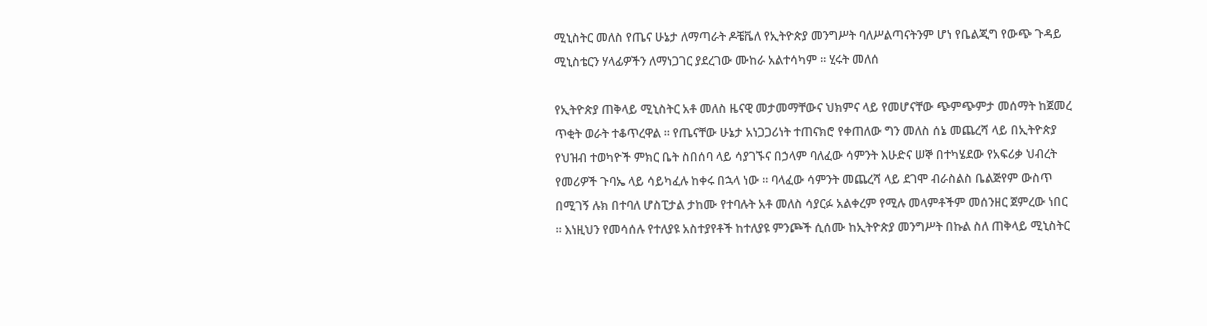ሚኒስትር መለስ የጤና ሁኔታ ለማጣራት ዶቼቬለ የኢትዮጵያ መንግሥት ባለሥልጣናትንም ሆነ የቤልጂግ የውጭ ጉዳይ ሚኒስቴርን ሃላፊዎችን ለማነጋገር ያደረገው ሙከራ አልተሳካም ። ሂሩት መለሰ

የኢትዮጵያ ጠቅላይ ሚኒስትር አቶ መለስ ዜናዊ መታመማቸውና ህክምና ላይ የመሆናቸው ጭምጭምታ መሰማት ከጀመረ ጥቂት ወራት ተቆጥረዋል ። የጤናቸው ሁኔታ አነጋጋሪነት ተጠናክሮ የቀጠለው ግን መለስ ሰኔ መጨረሻ ላይ በኢትዮጵያ የህዝብ ተወካዮች ምክር ቤት ስበሰባ ላይ ሳያገኙና በኃላም ባለፈው ሳምንት እሁድና ሠኞ በተካሄደው የአፍሪቃ ህብረት የመሪዎች ጉባኤ ላይ ሳይካፈሉ ከቀሩ በኋላ ነው ። ባላፈው ሳምንት መጨረሻ ላይ ደገሞ ብራስልስ ቤልጅየም ውስጥ በሚገኝ ሉክ በተባለ ሆስፒታል ታከሙ የተባሉት አቶ መለስ ሳያርፉ አልቀረም የሚሉ መላምቶችም መሰንዘር ጀምረው ነበር ። እነዚህን የመሳሰሉ የተለያዩ አስተያየቶች ከተለያዩ ምንጮች ሲሰሙ ከኢትዮጵያ መንግሥት በኩል ስለ ጠቅላይ ሚኒስትር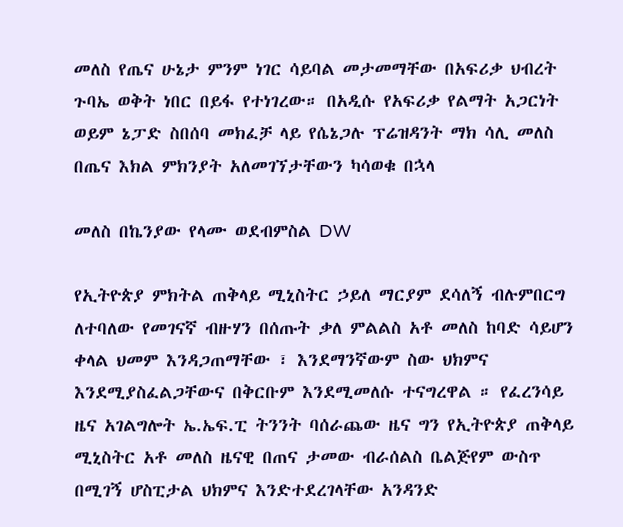መለስ የጤና ሁኔታ ምንም ነገር ሳይባል መታመማቸው በአፍሪቃ ህብረት ጉባኤ ወቅት ነበር በይፋ የተነገረው። በአዲሱ የአፍሪቃ የልማት አጋርነት ወይም ኔፓድ ስበሰባ መክፈቻ ላይ የሴኔጋሉ ፕሬዝዳንት ማክ ሳሊ መለስ በጤና እክል ምክንያት አለመገኘታቸውን ካሳወቁ በኋላ

መለስ በኬንያው የላሙ ወደብምስል DW

የኢትዮጵያ ምክትል ጠቅላይ ሚኒስትር ኃይለ ማርያም ደሳለኝ ብሉምበርግ ለተባለው የመገናኛ ብዙሃን በሰጡት ቃለ ምልልስ አቶ መለስ ከባድ ሳይሆን ቀላል ህመም እንዳጋጠማቸው ፣ እንደማንኛውም ስው ህክምና እንደሚያስፈልጋቸውና በቅርቡም እንደሚመለሱ ተናግረዋል ። የፈረንሳይ ዜና አገልግሎት ኤ.ኤፍ.ፒ ትንንት ባሰራጨው ዜና ግን የኢትዮጵያ ጠቅላይ ሚኒስትር አቶ መለስ ዜናዊ በጠና ታመው ብራሰልስ ቤልጅየም ውስጥ በሚገኝ ሆስፒታል ህክምና እንድተደረገላቸው አንዳንድ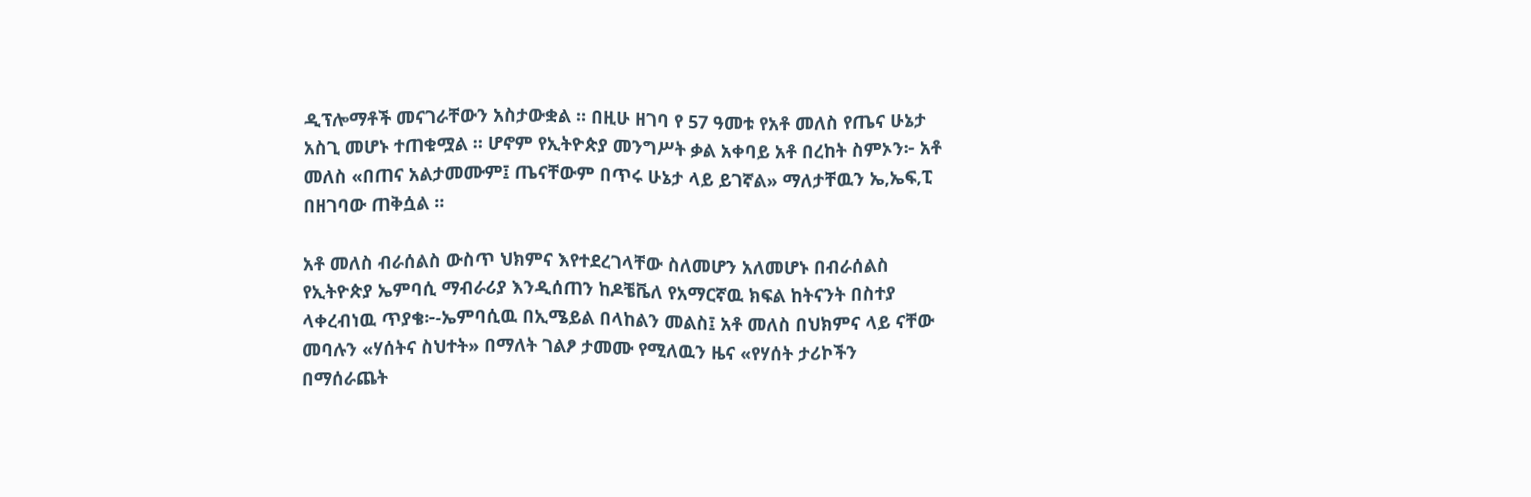ዲፕሎማቶች መናገራቸውን አስታውቋል ። በዚሁ ዘገባ የ 57 ዓመቱ የአቶ መለስ የጤና ሁኔታ አስጊ መሆኑ ተጠቁሟል ። ሆኖም የኢትዮጵያ መንግሥት ቃል አቀባይ አቶ በረከት ስምኦን፦ አቶ መለስ «በጠና አልታመሙም፤ ጤናቸውም በጥሩ ሁኔታ ላይ ይገኛል» ማለታቸዉን ኤ,ኤፍ,ፒ በዘገባው ጠቅሷል ።

አቶ መለስ ብራሰልስ ውስጥ ህክምና እየተደረገላቸው ስለመሆን አለመሆኑ በብራሰልስ የኢትዮጵያ ኤምባሲ ማብራሪያ እንዲሰጠን ከዶቼቬለ የአማርኛዉ ክፍል ከትናንት በስተያ ላቀረብነዉ ጥያቄ፦-ኤምባሲዉ በኢሜይል በላከልን መልስ፤ አቶ መለስ በህክምና ላይ ናቸው መባሉን «ሃሰትና ስህተት» በማለት ገልፆ ታመሙ የሚለዉን ዜና «የሃሰት ታሪኮችን በማሰራጨት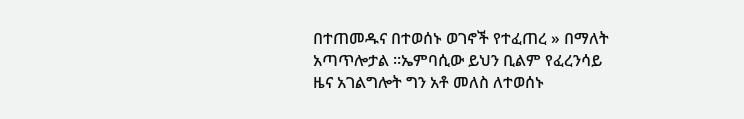በተጠመዱና በተወሰኑ ወገኖች የተፈጠረ » በማለት አጣጥሎታል ።ኤምባሲው ይህን ቢልም የፈረንሳይ ዜና አገልግሎት ግን አቶ መለስ ለተወሰኑ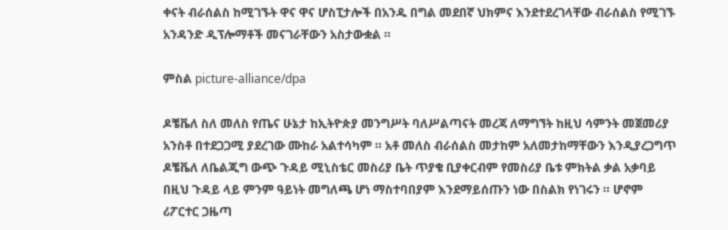ቀናት ብራሰልስ ከሚገኙት ዋና ዋና ሆስፒታሎች በአንዱ በግል መደበኛ ህክምና እንደተደረገላቸው ብራሰልስ የሚገኙ አንዳንድ ዲፕሎማቶች መናገራቸውን አስታውቋል ።

ምስል picture-alliance/dpa

ዶቼቬለ ስለ መለስ የጤና ሁኔታ ከኢትዮጵያ መንግሥት ባለሥልጣናት መረጃ ለማግኘት ከዚህ ሳምንት መጀመሪያ አንስቶ በተደጋጋሚ ያደረገው ሙከራ አልተሳካም ። አቶ መለስ ብራሰልስ መታከም አለመታከማቸውን እንዲያረጋግጥ ዶቼቬለ ለቤልጂግ ውጭ ጉዳይ ሚኒስቴር መስሪያ ቤት ጥያቄ ቢያቀርብም የመስሪያ ቤቱ ምክትል ቃል አቃባይ በዚህ ጉዳይ ላይ ምንም ዓይነት መግለጫ ሆነ ማስተባበያም እንደማይሰጡን ነው በስልክ የነገሩን ። ሆኖም ሪፖርተር ጋዜጣ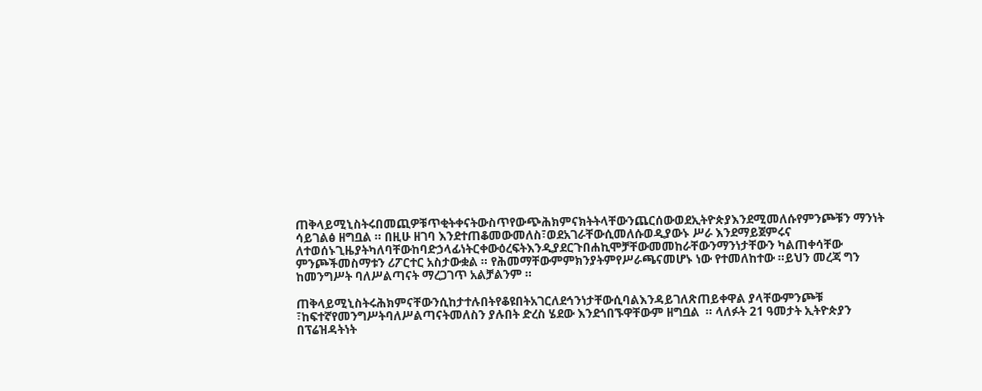ጠቅላይሚኒስትሩበመጪዎቹጥቂትቀናትውስጥየውጭሕክምናክትትላቸውንጨርሰውወደኢትዮጵያእንደሚመለሱየምንጮቹን ማንነት ሳይገልፅ ዘግቧል ። በዚሁ ዘገባ እንደተጠቆመውመለስ፣ወደአገራቸውሲመለሱወዲያውኑ ሥራ እንደማይጀምሩና ለተወሰኑጊዜያትካለባቸውከባድኃላፊነትርቀውዕረፍትእንዲያደርጉበሐኪሞቻቸውመመከራቸውንማንነታቸውን ካልጠቀሳቸው ምንጮችመስማቱን ሪፖርተር አስታውቋል ። የሕመማቸውምምክንያትምየሥራጫናመሆኑ ነው የተመለከተው ።ይህን መረጃ ግን ከመንግሥት ባለሥልጣናት ማረጋገጥ አልቻልንም ።

ጠቅላይሚኒስትሩሕክምናቸውንሲከታተሉበትየቆዩበትአገርለደኅንነታቸውሲባልእንዳይገለጽጠይቀዋል ያላቸውምንጮቹ ፣ከፍተኛየመንግሥትባለሥልጣናትመለስን ያሉበት ድረስ ሄደው እንደጎበኙዋቸውም ዘግቧል  ። ላለፉት 21 ዓመታት ኢትዮጵያን በፕሬዝዳትነት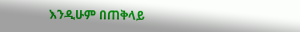እንዲሁም በጠቅላይ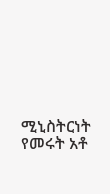ሚኒስትርነት የመሩት አቶ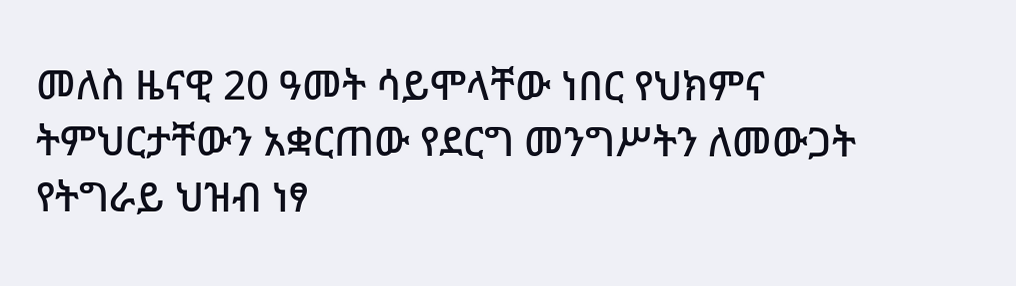መለስ ዜናዊ 20 ዓመት ሳይሞላቸው ነበር የህክምና ትምህርታቸውን አቋርጠው የደርግ መንግሥትን ለመውጋት የትግራይ ህዝብ ነፃ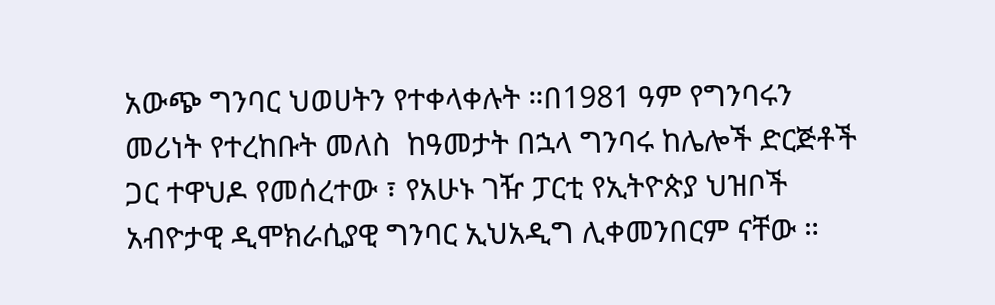አውጭ ግንባር ህወሀትን የተቀላቀሉት ።በ1981 ዓም የግንባሩን መሪነት የተረከቡት መለስ  ከዓመታት በኋላ ግንባሩ ከሌሎች ድርጅቶች ጋር ተዋህዶ የመሰረተው ፣ የአሁኑ ገዥ ፓርቲ የኢትዮጵያ ህዝቦች አብዮታዊ ዲሞክራሲያዊ ግንባር ኢህአዲግ ሊቀመንበርም ናቸው ።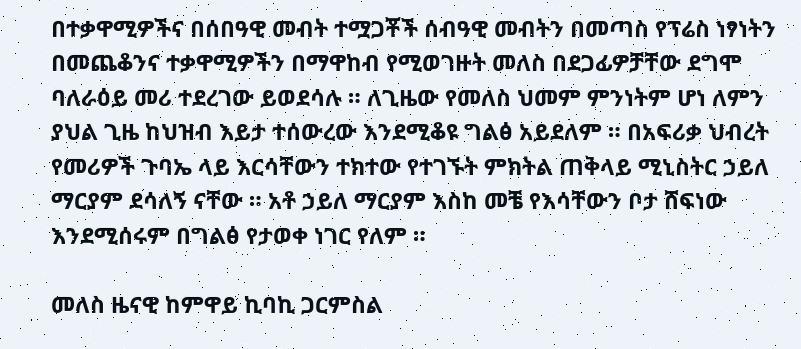በተቃዋሚዎችና በሰበዓዊ መብት ተሟጋቾች ሰብዓዊ መብትን በመጣስ የፕሬስ ነፃነትን በመጨቆንና ተቃዋሚዎችን በማዋከብ የሚወገዙት መለስ በደጋፊዎቻቸው ደግሞ ባለራዕይ መሪ ተደረገው ይወደሳሉ ። ለጊዜው የመለስ ህመም ምንነትም ሆነ ለምን ያህል ጊዜ ከህዝብ እይታ ተሰውረው እንደሚቆዩ ግልፅ አይደለም ። በአፍሪቃ ህብረት የመሪዎች ጉባኤ ላይ እርሳቸውን ተክተው የተገኙት ምክትል ጠቅላይ ሚኒስትር ኃይለ ማርያም ደሳለኝ ናቸው ። አቶ ኃይለ ማርያም እስከ መቼ የእሳቸውን ቦታ ሸፍነው እንደሚሰሩም በግልፅ የታወቀ ነገር የለም ።

መለስ ዜናዊ ከምዋይ ኪባኪ ጋርምስል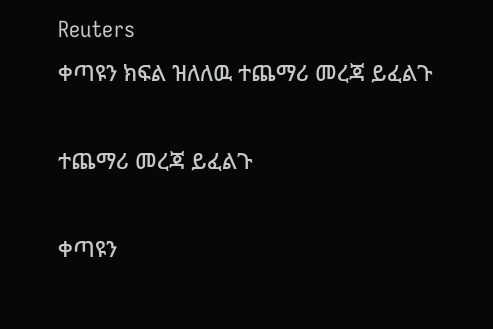Reuters
ቀጣዩን ክፍል ዝለለዉ ተጨማሪ መረጃ ይፈልጉ

ተጨማሪ መረጃ ይፈልጉ

ቀጣዩን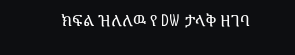ክፍል ዝለለዉ የ DW ታላቅ ዘገባ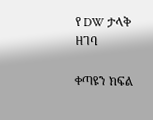የ DW ታላቅ ዘገባ

ቀጣዩን ክፍል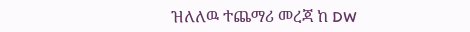ዝለለዉ ተጨማሪ መረጃ ከ DW